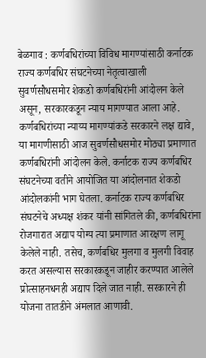बेळगाव : कर्णबधिरांच्या विविध मागण्यांसाठी कर्नाटक राज्य कर्णबधिर संघटनेच्या नेतृत्वाखाली सुवर्णसौधसमोर शेकडो कर्णबधिरांनी आंदोलन केले असून, सरकारकडून न्याय मागण्यात आला आहे.
कर्णबधिरांच्या न्याय्य मागण्यांकडे सरकारने लक्ष द्यावे, या मागणीसाठी आज सुवर्णसौधसमोर मोठ्या प्रमाणात कर्णबधिरांनी आंदोलन केले. कर्नाटक राज्य कर्णबधिर संघटनेच्या वतीने आयोजित या आंदोलनात शेकडो आंदोलकांनी भाग घेतला. कर्नाटक राज्य कर्णबधिर संघटनेचे अध्यक्ष शंकर यांनी सांगितले की, कर्णबधिरांना रोजगारात अद्याप योग्य त्या प्रमाणात आरक्षण लागू केलेले नाही. तसेच, कर्णबधिर मुलगा व मुलगी विवाह करत असल्यास सरकारकडून जाहीर करण्यात आलेले प्रोत्साहनधनही अद्याप दिले जात नाही. सरकारने ही योजना तातडीने अंमलात आणावी.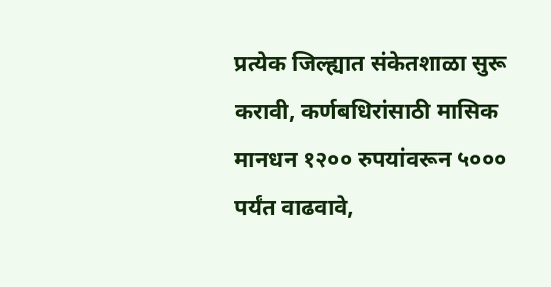प्रत्येक जिल्ह्यात संकेतशाळा सुरू करावी, कर्णबधिरांसाठी मासिक मानधन १२०० रुपयांवरून ५००० पर्यंत वाढवावे,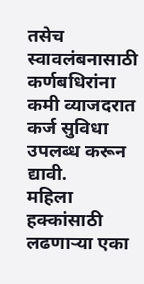तसेच स्वावलंबनासाठी कर्णबधिरांना कमी व्याजदरात कर्ज सुविधा उपलब्ध करून द्यावी.
महिला हक्कांसाठी लढणाऱ्या एका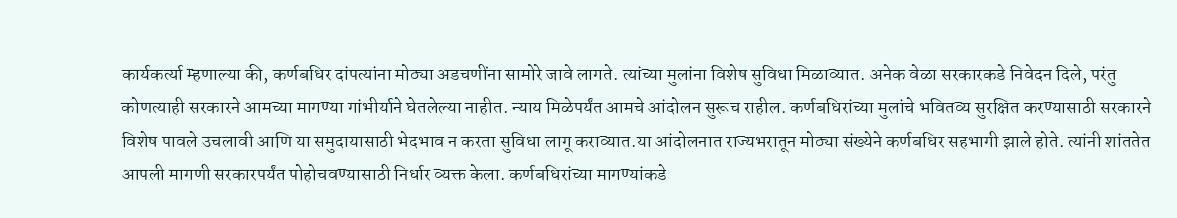कार्यकर्त्या म्हणाल्या की, कर्णबधिर दांपत्यांना मोठ्या अडचणींना सामोरे जावे लागते. त्यांच्या मुलांना विशेष सुविधा मिळाव्यात. अनेक वेळा सरकारकडे निवेदन दिले, परंतु कोणत्याही सरकारने आमच्या मागण्या गांभीर्याने घेतलेल्या नाहीत. न्याय मिळेपर्यंत आमचे आंदोलन सुरूच राहील. कर्णबधिरांच्या मुलांचे भवितव्य सुरक्षित करण्यासाठी सरकारने विशेष पावले उचलावी आणि या समुदायासाठी भेदभाव न करता सुविधा लागू कराव्यात.या आंदोलनात राज्यभरातून मोठ्या संख्येने कर्णबधिर सहभागी झाले होते. त्यांनी शांततेत आपली मागणी सरकारपर्यंत पोहोचवण्यासाठी निर्धार व्यक्त केला. कर्णबधिरांच्या मागण्यांकडे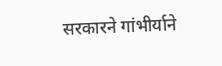सरकारने गांभीर्याने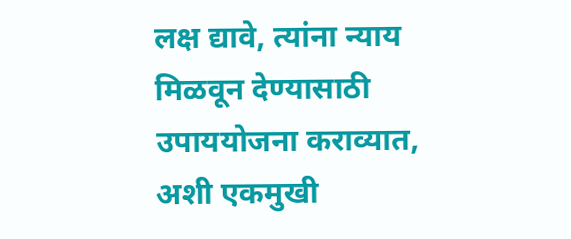लक्ष द्यावे, त्यांना न्याय मिळवून देण्यासाठी उपाययोजना कराव्यात, अशी एकमुखी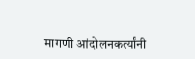मागणी आंदोलनकर्त्यांनी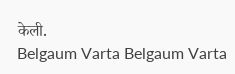केली.
Belgaum Varta Belgaum Varta